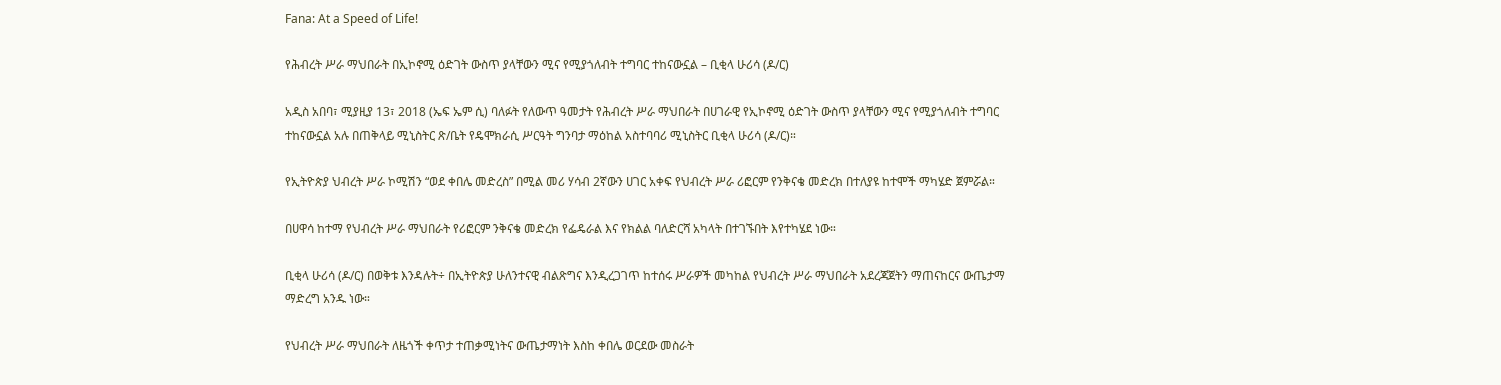Fana: At a Speed of Life!

የሕብረት ሥራ ማህበራት በኢኮኖሚ ዕድገት ውስጥ ያላቸውን ሚና የሚያጎለብት ተግባር ተከናውኗል – ቢቂላ ሁሪሳ (ዶ/ር)

አዲስ አበባ፣ ሚያዚያ 13፣ 2018 (ኤፍ ኤም ሲ) ባለፉት የለውጥ ዓመታት የሕብረት ሥራ ማህበራት በሀገራዊ የኢኮኖሚ ዕድገት ውስጥ ያላቸውን ሚና የሚያጎለብት ተግባር ተከናውኗል አሉ በጠቅላይ ሚኒስትር ጽ/ቤት የዴሞክራሲ ሥርዓት ግንባታ ማዕከል አስተባባሪ ሚኒስትር ቢቂላ ሁሪሳ (ዶ/ር)።

የኢትዮጵያ ህብረት ሥራ ኮሚሽን “ወደ ቀበሌ መድረስ” በሚል መሪ ሃሳብ 2ኛውን ሀገር አቀፍ የህብረት ሥራ ሪፎርም የንቅናቄ መድረክ በተለያዩ ከተሞች ማካሄድ ጀምሯል።

በሀዋሳ ከተማ የህብረት ሥራ ማህበራት የሪፎርም ንቅናቄ መድረክ የፌዴራል እና የክልል ባለድርሻ አካላት በተገኙበት እየተካሄደ ነው።

ቢቂላ ሁሪሳ (ዶ/ር) በወቅቱ እንዳሉት÷ በኢትዮጵያ ሁለንተናዊ ብልጽግና እንዲረጋገጥ ከተሰሩ ሥራዎች መካከል የህብረት ሥራ ማህበራት አደረጃጀትን ማጠናከርና ውጤታማ ማድረግ አንዱ ነው።

የህብረት ሥራ ማህበራት ለዜጎች ቀጥታ ተጠቃሚነትና ውጤታማነት እስከ ቀበሌ ወርደው መስራት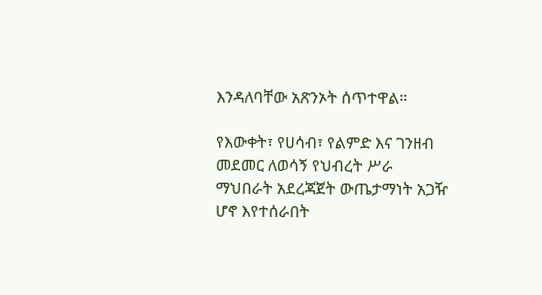እንዳለባቸው አጽንኦት ሰጥተዋል።

የእውቀት፣ የሀሳብ፣ የልምድ እና ገንዘብ መደመር ለወሳኝ የህብረት ሥራ ማህበራት አደረጃጀት ውጤታማነት አጋዥ ሆኖ እየተሰራበት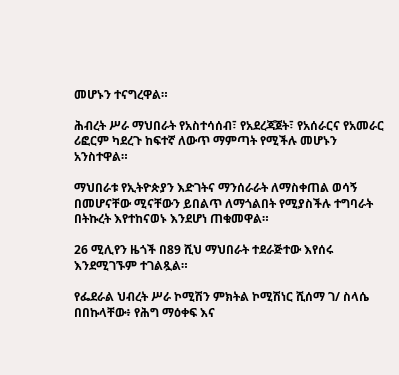መሆኑን ተናግረዋል።

ሕብረት ሥራ ማህበራት የአስተሳሰብ፣ የአደረጃጀት፣ የአሰራርና የአመራር ሪፎርም ካደረጉ ከፍተኛ ለውጥ ማምጣት የሚችሉ መሆኑን አንስተዋል።

ማህበራቱ የኢትዮጵያን እድገትና ማንሰራራት ለማስቀጠል ወሳኝ በመሆናቸው ሚናቸውን ይበልጥ ለማጎልበት የሚያስችሉ ተግባራት በትኩረት እየተከናወኑ እንደሆነ ጠቁመዋል።

26 ሚሊየን ዜጎች በ89 ሺህ ማህበራት ተደራጅተው እየሰሩ እንደሚገኙም ተገልጿል።

የፌደራል ህብረት ሥራ ኮሚሽን ምክትል ኮሚሽነር ሺሰማ ገ/ ስላሴ በበኩላቸው፥ የሕግ ማዕቀፍ እና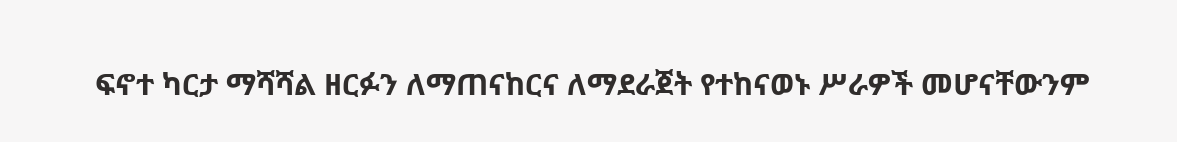ፍኖተ ካርታ ማሻሻል ዘርፉን ለማጠናከርና ለማደራጀት የተከናወኑ ሥራዎች መሆናቸውንም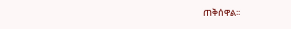ጠቅሰዋል፡፡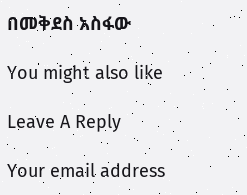በመቅደስ አስፋው

You might also like

Leave A Reply

Your email address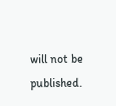will not be published.